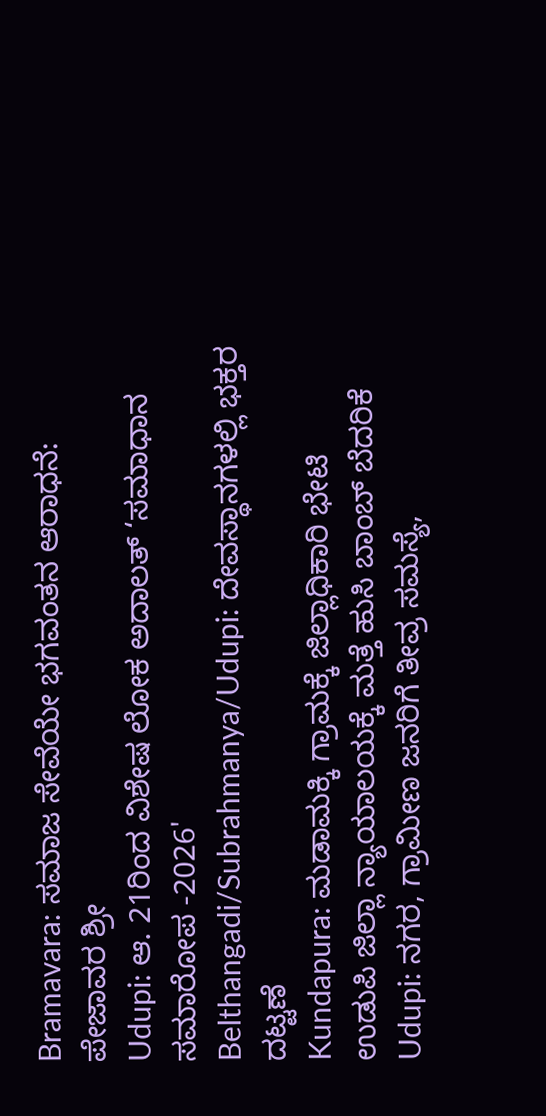Bramavara: ಸಮಾಜ ಸೇವೆಯೇ ಭಗವಂತನ ಆರಾಧನೆ: ಪೇಜಾವರ ಶ್ರೀ
Udupi: ಆ. 21ರಿಂದ ವಿಶೇಷ ಲೋಕ ಅದಾಲತ್ ‘ಸಮಾಧಾನ ಸಮಾರೋಪ -2026'
Belthangadi/Subrahmanya/Udupi: ದೇವಸ್ಥಾನಗಳಲ್ಲಿ ಭಕ್ತರ ದಟ್ಟಣೆ
Kundapura: ಮಡಾಮಕ್ಕಿ ಗ್ರಾಮಕ್ಕೆ ಜಿಲ್ಲಾಧಿಕಾರಿ ಭೇಟಿ
ಉಡುಪಿ ಜಿಲ್ಲಾ ನ್ಯಾಯಾಲಯಕ್ಕೆ ಮತ್ತೆ ಹುಸಿ ಬಾಂಬ್ ಬೆದರಿಕೆ
Udupi: ನಗರ, ಗ್ರಾಮೀಣ ಜನರಿಗೆ ತೀವ್ರ ಸಮಸ್ಯೆ,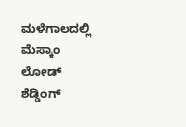ಮಳೆಗಾಲದಲ್ಲಿ ಮೆಸ್ಕಾಂ ಲೋಡ್ ಶೆಡ್ಡಿಂಗ್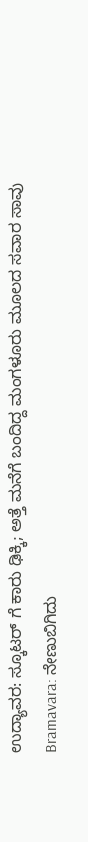ಉದ್ಯಾವರ: ಸ್ಕೂಟರ್ ಗೆ ಕಾರು ಢಿಕ್ಕಿ; ಅತ್ತೆ ಮನೆಗೆ ಬಂದಿದ್ದ ಮಂಗಳೂರು ಮೂಲದ ಸವಾರ ಸಾವು
Bramavara: ನೇಣುಬಿಗಿದು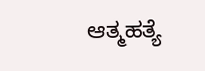ಆತ್ಮಹತ್ಯೆ